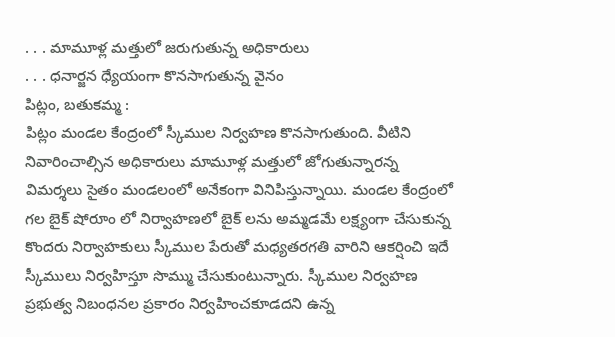. . . మామూళ్ల మత్తులో జరుగుతున్న అధికారులు
. . . ధనార్జన ధ్యేయంగా కొనసాగుతున్న వైనం
పిట్లం, బతుకమ్మ :
పిట్లం మండల కేంద్రంలో స్కీముల నిర్వహణ కొనసాగుతుంది. వీటిని నివారించాల్సిన అధికారులు మామూళ్ల మత్తులో జోగుతున్నారన్న విమర్శలు సైతం మండలంలో అనేకంగా వినిపిస్తున్నాయి. మండల కేంద్రంలో గల బైక్ షోరూం లో నిర్వాహణలో బైక్ లను అమ్మడమే లక్ష్యంగా చేసుకున్న కొందరు నిర్వాహకులు స్కీముల పేరుతో మధ్యతరగతి వారిని ఆకర్షించి ఇదే స్కీములు నిర్వహిస్తూ సొమ్ము చేసుకుంటున్నారు. స్కీముల నిర్వహణ ప్రభుత్వ నిబంధనల ప్రకారం నిర్వహించకూడదని ఉన్న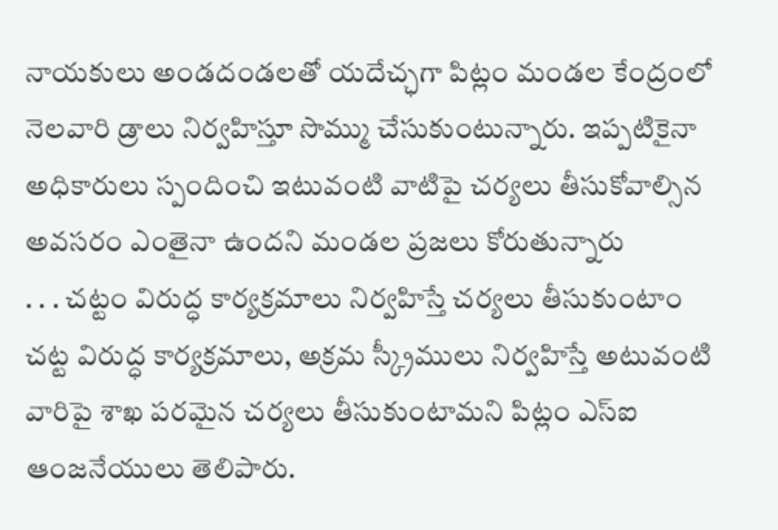నాయకులు అండదండలతో యదేచ్ఛగా పిట్లం మండల కేంద్రంలో నెలవారి డ్రాలు నిర్వహిస్తూ సొమ్ము చేసుకుంటున్నారు. ఇప్పటికైనా అధికారులు స్పందించి ఇటువంటి వాటిపై చర్యలు తీసుకోవాల్సిన అవసరం ఎంతైనా ఉందని మండల ప్రజలు కోరుతున్నారు
. . . చట్టం విరుద్ధ కార్యక్రమాలు నిర్వహిస్తే చర్యలు తీసుకుంటాం
చట్ట విరుద్ధ కార్యక్రమాలు, అక్రమ స్క్రీములు నిర్వహిస్తే అటువంటి వారిపై శాఖ పరమైన చర్యలు తీసుకుంటామని పిట్లం ఎస్ఐ ఆంజనేయులు తెలిపారు.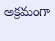అక్రమంగా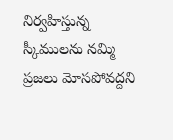నిర్వహిస్తున్న స్కీములను నమ్మి ప్రజలు మోసపోవద్దని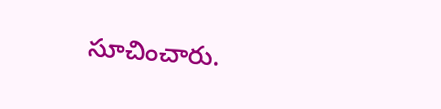సూచించారు.